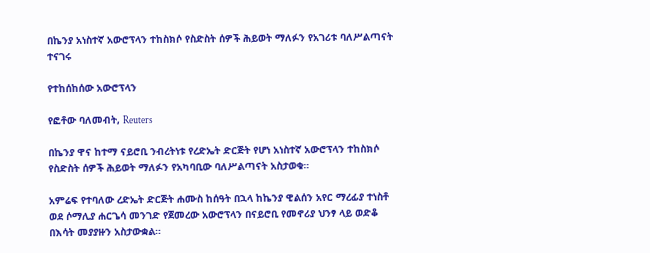በኬንያ አነስተኛ አውሮፕላን ተከስክሶ የስድስት ሰዎች ሕይወት ማለፉን የአገሪቱ ባለሥልጣናት ተናገሩ

የተከሰከሰው አውሮፕላን

የፎቶው ባለመብት, Reuters

በኬንያ ዋና ከተማ ናይሮቢ ንብረትነቱ የረድኤት ድርጅት የሆነ አነስተኛ አውሮፕላን ተከስክሶ የስድስት ሰዎች ሕይወት ማለፉን የአካባቢው ባለሥልጣናት አስታወቁ።

አምሬፍ የተባለው ረድኤት ድርጅት ሐሙስ ከሰዓት በኋላ ከኬንያ ዊልሰን አየር ማረፊያ ተነስቶ ወደ ሶማሊያ ሐርጌሳ መንገድ የጀመረው አውሮፕላን በናይሮቢ የመኖሪያ ህንፃ ላይ ወድቆ በእሳት መያያዙን አስታውቋል።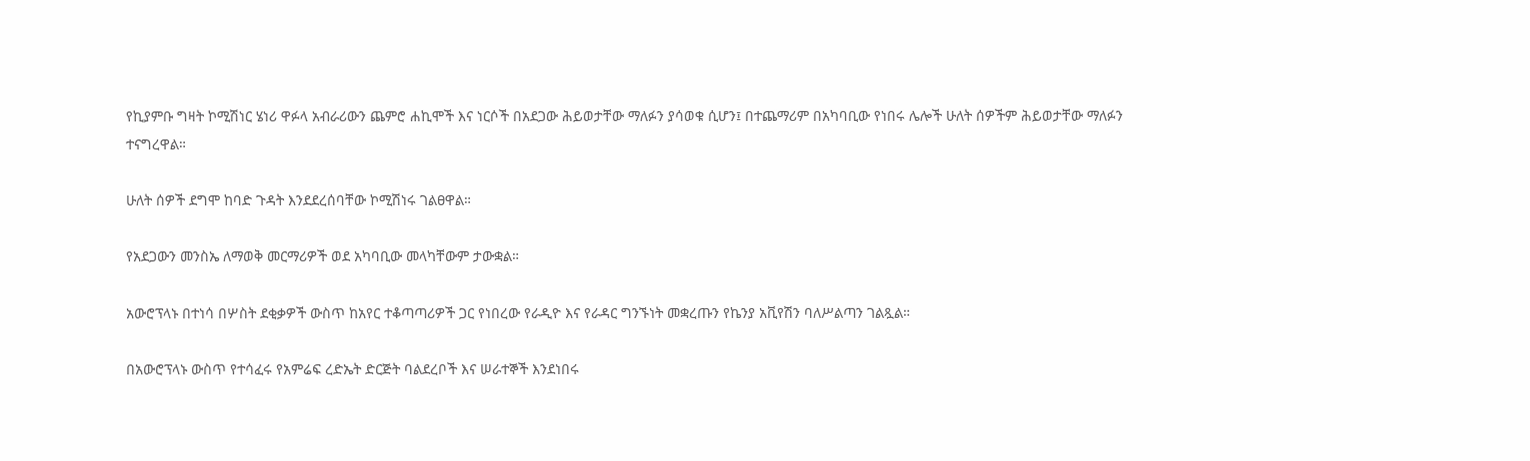የኪያምቡ ግዛት ኮሚሽነር ሄነሪ ዋፉላ አብራሪውን ጨምሮ ሐኪሞች እና ነርሶች በአደጋው ሕይወታቸው ማለፉን ያሳወቁ ሲሆን፤ በተጨማሪም በአካባቢው የነበሩ ሌሎች ሁለት ሰዎችም ሕይወታቸው ማለፉን ተናግረዋል።

ሁለት ሰዎች ደግሞ ከባድ ጉዳት እንደደረሰባቸው ኮሚሽነሩ ገልፀዋል።

የአደጋውን መንስኤ ለማወቅ መርማሪዎች ወደ አካባቢው መላካቸውም ታውቋል።

አውሮፕላኑ በተነሳ በሦስት ደቂቃዎች ውስጥ ከአየር ተቆጣጣሪዎች ጋር የነበረው የራዲዮ እና የራዳር ግንኙነት መቋረጡን የኬንያ አቪየሽን ባለሥልጣን ገልጿል።

በአውሮፕላኑ ውስጥ የተሳፈሩ የአምሬፍ ረድኤት ድርጅት ባልደረቦች እና ሠራተኞች እንደነበሩ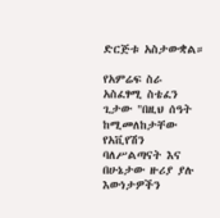ድርጅቱ አስታውቋል።

የአምሬፍ ስራ አስፈፃሚ ስቴፈን ጊታው "በዚህ ሰዓት ከሚመለከታቸው የአቪየሽን ባለሥልጣናት እና በሁኔታው ዙሪያ ያሉ እውነታዎችን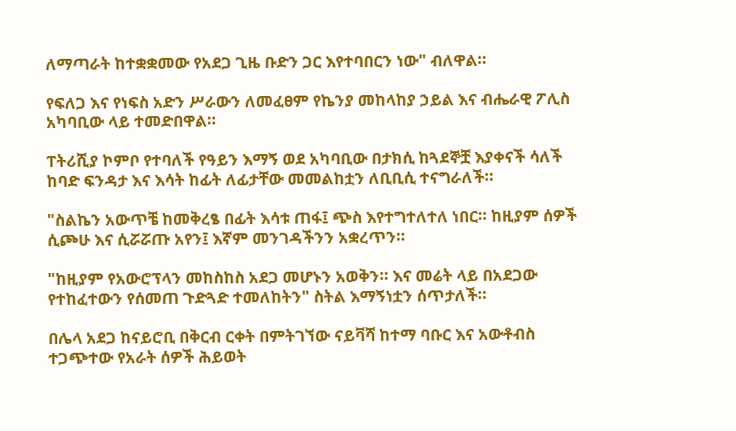ለማጣራት ከተቋቋመው የአደጋ ጊዜ ቡድን ጋር እየተባበርን ነው" ብለዋል።

የፍለጋ እና የነፍስ አድን ሥራውን ለመፈፀም የኬንያ መከላከያ ኃይል እና ብሔራዊ ፖሊስ አካባቢው ላይ ተመድበዋል።

ፐትሪሺያ ኮምቦ የተባለች የዓይን እማኝ ወደ አካባቢው በታክሲ ከጓደኞቿ እያቀናች ሳለች ከባድ ፍንዳታ እና እሳት ከፊት ለፊታቸው መመልከቷን ለቢቢሲ ተናግራለች።

"ስልኬን አውጥቼ ከመቅረፄ በፊት እሳቱ ጠፋ፤ ጭስ እየተግተለተለ ነበር። ከዚያም ሰዎች ሲጮሁ እና ሲሯሯጡ አየን፤ እኛም መንገዳችንን አቋረጥን።

"ከዚያም የአውሮፕላን መከስከስ አደጋ መሆኑን አወቅን። እና መሬት ላይ በአደጋው የተከፈተውን የሰመጠ ጉድጓድ ተመለከትን" ስትል እማኝነቷን ሰጥታለች።

በሌላ አደጋ ከናይሮቢ በቅርብ ርቀት በምትገኘው ናይቫሻ ከተማ ባቡር እና አውቶብስ ተጋጭተው የአራት ሰዎች ሕይወት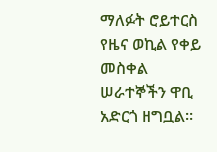ማለፉት ሮይተርስ የዜና ወኪል የቀይ መስቀል ሠራተኞችን ዋቢ አድርጎ ዘግቧል።